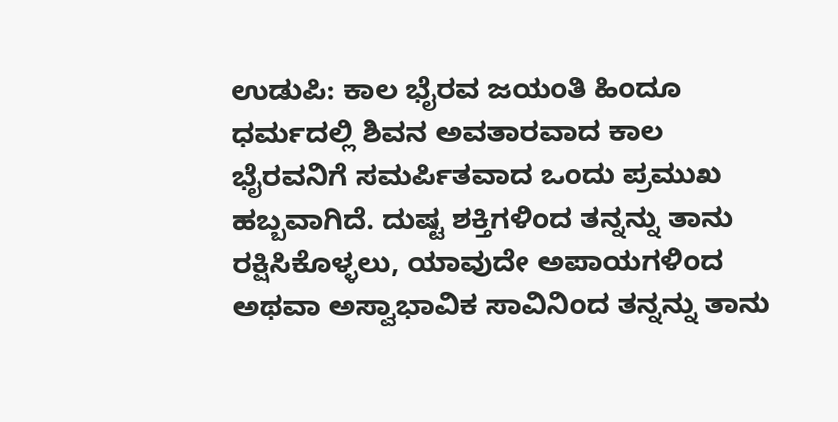ಉಡುಪಿ: ಕಾಲ ಭೈರವ ಜಯಂತಿ ಹಿಂದೂ ಧರ್ಮದಲ್ಲಿ ಶಿವನ ಅವತಾರವಾದ ಕಾಲ ಭೈರವನಿಗೆ ಸಮರ್ಪಿತವಾದ ಒಂದು ಪ್ರಮುಖ ಹಬ್ಬವಾಗಿದೆ. ದುಷ್ಟ ಶಕ್ತಿಗಳಿಂದ ತನ್ನನ್ನು ತಾನು ರಕ್ಷಿಸಿಕೊಳ್ಳಲು, ಯಾವುದೇ ಅಪಾಯಗಳಿಂದ ಅಥವಾ ಅಸ್ವಾಭಾವಿಕ ಸಾವಿನಿಂದ ತನ್ನನ್ನು ತಾನು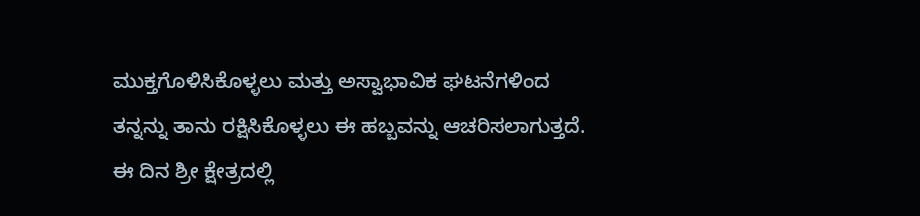ಮುಕ್ತಗೊಳಿಸಿಕೊಳ್ಳಲು ಮತ್ತು ಅಸ್ವಾಭಾವಿಕ ಘಟನೆಗಳಿಂದ ತನ್ನನ್ನು ತಾನು ರಕ್ಷಿಸಿಕೊಳ್ಳಲು ಈ ಹಬ್ಬವನ್ನು ಆಚರಿಸಲಾಗುತ್ತದೆ.
ಈ ದಿನ ಶ್ರೀ ಕ್ಷೇತ್ರದಲ್ಲಿ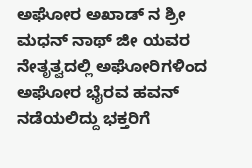ಅಘೋರ ಅಖಾಡ್ ನ ಶ್ರೀ ಮಧನ್ ನಾಥ್ ಜೀ ಯವರ ನೇತೃತ್ವದಲ್ಲಿ ಅಘೋರಿಗಳಿಂದ ಅಘೋರ ಭೈರವ ಹವನ್ ನಡೆಯಲಿದ್ದು ಭಕ್ತರಿಗೆ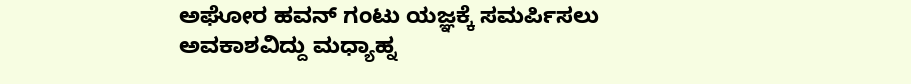ಅಘೋರ ಹವನ್ ಗಂಟು ಯಜ್ಞಕ್ಕೆ ಸಮರ್ಪಿಸಲು ಅವಕಾಶವಿದ್ದು ಮಧ್ಯಾಹ್ನ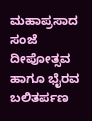ಮಹಾಪ್ರಸಾದ ಸಂಜೆ ದೀಪೋತ್ಸವ ಹಾಗೂ ಭೈರವ ಬಲಿತರ್ಪಣ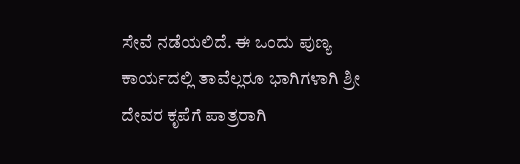ಸೇವೆ ನಡೆಯಲಿದೆ. ಈ ಒಂದು ಪುಣ್ಯ ಕಾರ್ಯದಲ್ಲಿ ತಾವೆಲ್ಲರೂ ಭಾಗಿಗಳಾಗಿ ಶ್ರೀ ದೇವರ ಕೃಪೆಗೆ ಪಾತ್ರರಾಗಿ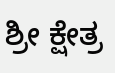ಶ್ರೀ ಕ್ಷೇತ್ರ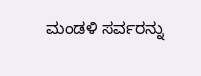ಮಂಡಳಿ ಸರ್ವರನ್ನು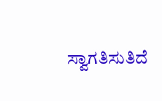ಸ್ವಾಗತಿಸುತಿದೆ